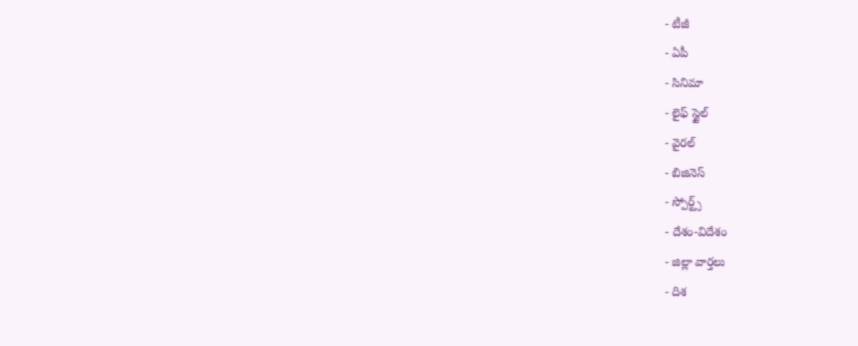- టీజీ
- ఏపీ
- సినిమా
- లైఫ్ స్టైల్
- వైరల్
- బిజినెస్
- స్పోర్ట్స్
- దేశం-విదేశం
- జిల్లా వార్తలు
- దిశ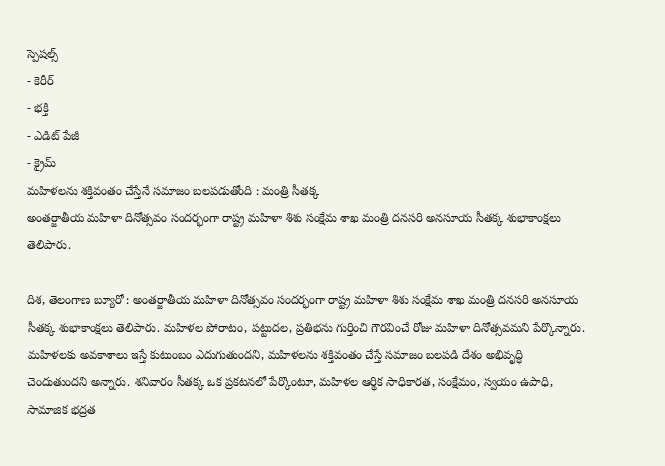స్పెషల్స్
- కెరీర్
- భక్తి
- ఎడిట్ పేజీ
- క్రైమ్
మహిళలను శక్తివంతం చేస్తేనే సమాజం బలపడుతోంది : మంత్రి సీతక్క
అంతర్జాతీయ మహిళా దినోత్సవం సందర్భంగా రాష్ట్ర మహిళా శిశు సంక్షేమ శాఖ మంత్రి దనసరి అనసూయ సీతక్క శుభాకాంక్షలు తెలిపారు.

దిశ, తెలంగాణ బ్యూరో : అంతర్జాతీయ మహిళా దినోత్సవం సందర్భంగా రాష్ట్ర మహిళా శిశు సంక్షేమ శాఖ మంత్రి దనసరి అనసూయ సీతక్క శుభాకాంక్షలు తెలిపారు. మహిళల పోరాటం, పట్టుదల, ప్రతిభను గుర్తించి గౌరవించే రోజు మహిళా దినోత్సవమని పేర్కొన్నారు. మహిళలకు అవకాశాలు ఇస్తే కుటుంబం ఎదుగుతుందని, మహిళలను శక్తివంతం చేస్తే సమాజం బలపడి దేశం అభివృద్ధి చెందుతుందని అన్నారు. శనివారం సీతక్క ఒక ప్రకటనలో పేర్కొంటూ, మహిళల ఆర్థిక సాధికారత, సంక్షేమం, స్వయం ఉపాధి, సామాజిక భద్రత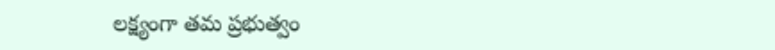లక్ష్యంగా తమ ప్రభుత్వం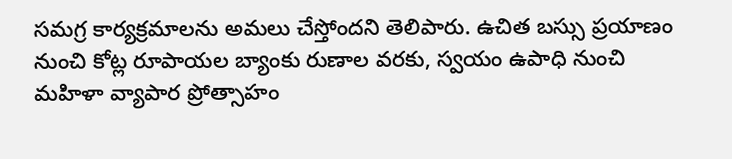సమగ్ర కార్యక్రమాలను అమలు చేస్తోందని తెలిపారు. ఉచిత బస్సు ప్రయాణం నుంచి కోట్ల రూపాయల బ్యాంకు రుణాల వరకు, స్వయం ఉపాధి నుంచి మహిళా వ్యాపార ప్రోత్సాహం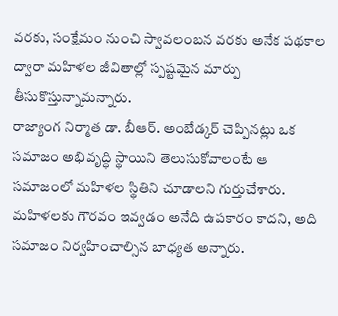వరకు, సంక్షేమం నుంచి స్వావలంబన వరకు అనేక పథకాల ద్వారా మహిళల జీవితాల్లో స్పష్టమైన మార్పు తీసుకొస్తున్నామన్నారు.
రాజ్యాంగ నిర్మాత డా. బీఆర్. అంబేడ్కర్ చెప్పినట్లు ఒక సమాజం అభివృద్ధి స్థాయిని తెలుసుకోవాలంటే ఆ సమాజంలో మహిళల స్థితిని చూడాలని గుర్తుచేశారు. మహిళలకు గౌరవం ఇవ్వడం అనేది ఉపకారం కాదని, అది సమాజం నిర్వహించాల్సిన బాధ్యత అన్నారు.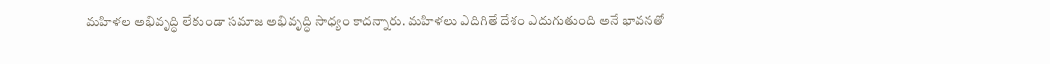మహిళల అభివృద్ధి లేకుండా సమాజ అభివృద్ధి సాధ్యం కాదన్నారు. మహిళలు ఎదిగితే దేశం ఎదుగుతుంది అనే భావనతో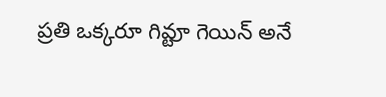ప్రతి ఒక్కరూ గివ్టూ గెయిన్ అనే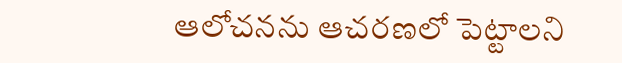ఆలోచనను ఆచరణలో పెట్టాలని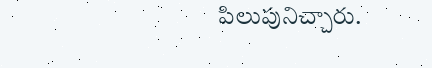పిలుపునిచ్చారు.